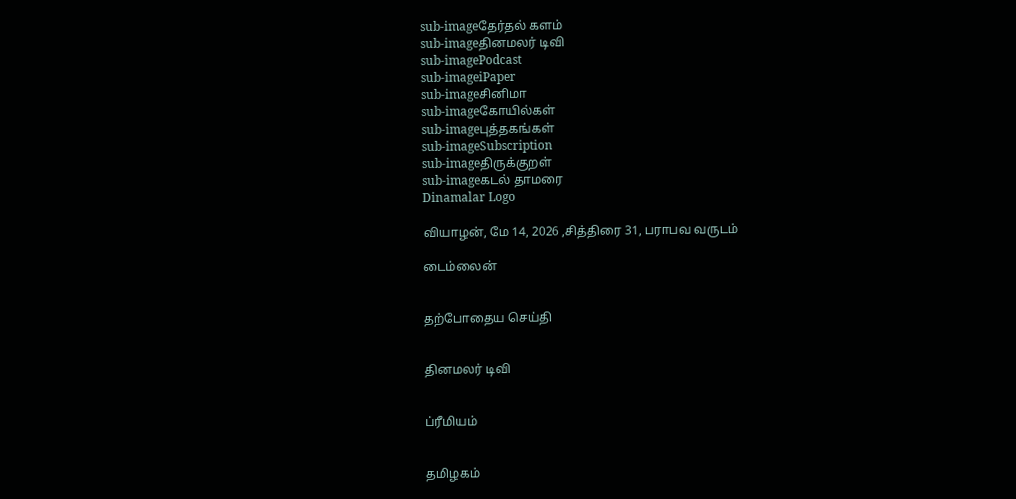sub-imageதேர்தல் களம்
sub-imageதினமலர் டிவி
sub-imagePodcast
sub-imageiPaper
sub-imageசினிமா
sub-imageகோயில்கள்
sub-imageபுத்தகங்கள்
sub-imageSubscription
sub-imageதிருக்குறள்
sub-imageகடல் தாமரை
Dinamalar Logo

வியாழன், மே 14, 2026 ,சித்திரை 31, பராபவ வருடம்

டைம்லைன்


தற்போதைய செய்தி


தினமலர் டிவி


ப்ரீமியம்


தமிழகம்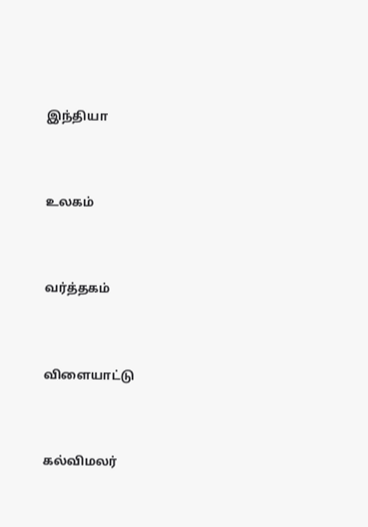இந்தியா


உலகம்


வர்த்தகம்


விளையாட்டு


கல்விமலர்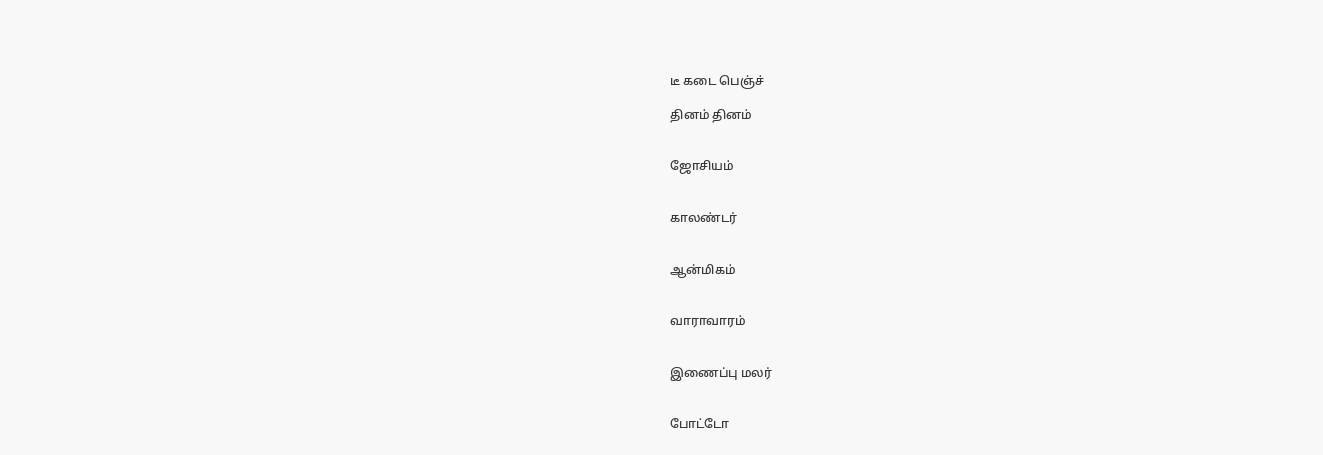டீ கடை பெஞ்ச்

தினம் தினம்


ஜோசியம்


காலண்டர்


ஆன்மிகம்


வாராவாரம்


இணைப்பு மலர்


போட்டோ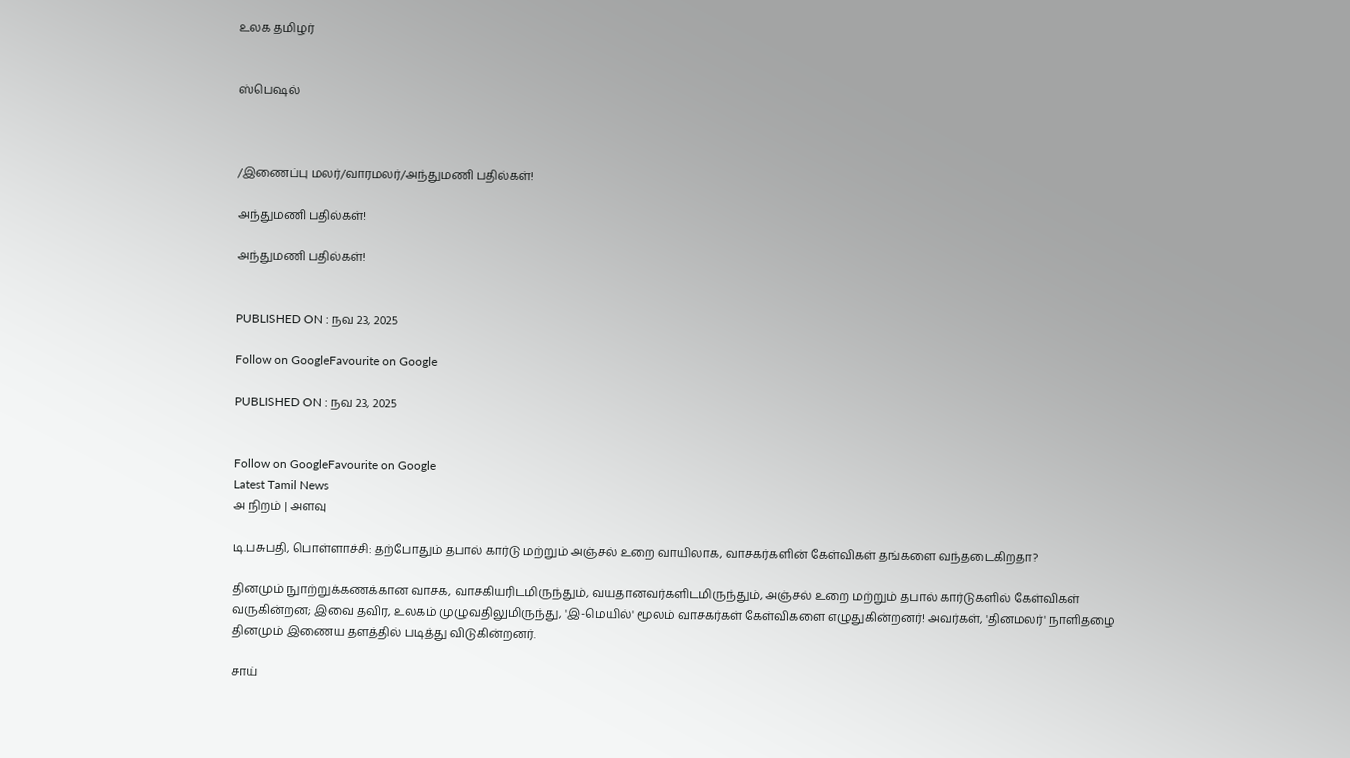உலக தமிழர்


ஸ்பெஷல்



/இணைப்பு மலர்/வாரமலர்/அந்துமணி பதில்கள்!

அந்துமணி பதில்கள்!

அந்துமணி பதில்கள்!


PUBLISHED ON : நவ 23, 2025

Follow on GoogleFavourite on Google

PUBLISHED ON : நவ 23, 2025


Follow on GoogleFavourite on Google
Latest Tamil News
அ நிறம் | அளவு

டி.பசுபதி, பொள்ளாச்சி: தற்போதும் தபால் கார்டு மற்றும் அஞ்சல் உறை வாயிலாக, வாசகர்களின் கேள்விகள் தங்களை வந்தடைகிறதா?

தினமும் நுாற்றுக்கணக்கான வாசக, வாசகியரிடமிருந்தும், வயதானவர்களிடமிருந்தும், அஞ்சல் உறை மற்றும் தபால் கார்டுகளில் கேள்விகள் வருகின்றன; இவை தவிர, உலகம் முழுவதிலுமிருந்து, 'இ-மெயில்' மூலம் வாசகர்கள் கேள்விகளை எழுதுகின்றனர்! அவர்கள், 'தினமலர்' நாளிதழை தினமும் இணைய தளத்தில் படித்து விடுகின்றனர்.

சாய்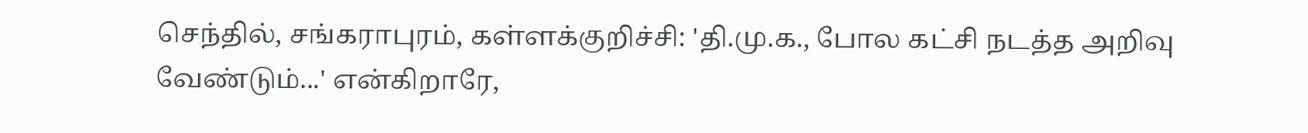செந்தில், சங்கராபுரம், கள்ளக்குறிச்சி: 'தி.மு.க., போல கட்சி நடத்த அறிவு வேண்டும்...' என்கிறாரே,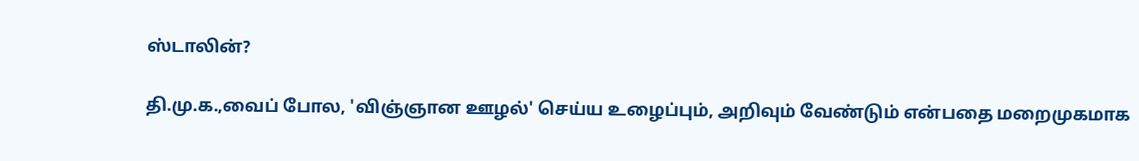ஸ்டாலின்?

தி.மு.க.,வைப் போல, 'விஞ்ஞான ஊழல்' செய்ய உழைப்பும், அறிவும் வேண்டும் என்பதை மறைமுகமாக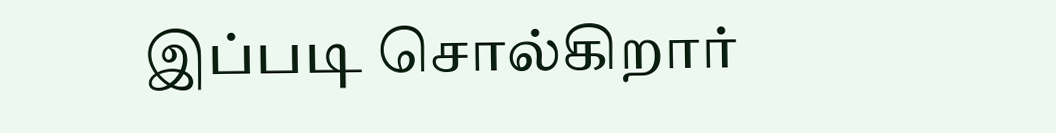இப்படி சொல்கிறார்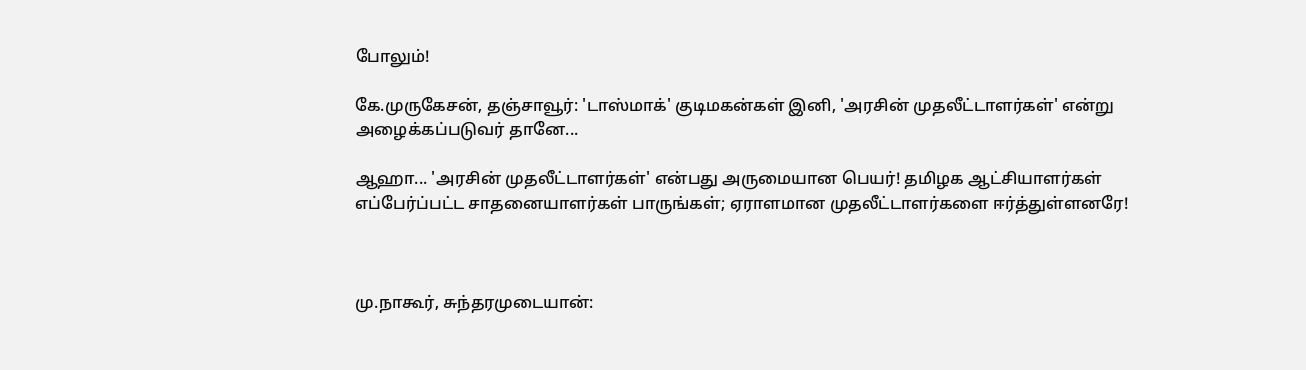போலும்!

கே.முருகேசன், தஞ்சாவூர்: 'டாஸ்மாக்' குடிமகன்கள் இனி, 'அரசின் முதலீட்டாளர்கள்' என்று அழைக்கப்படுவர் தானே...

ஆஹா... 'அரசின் முதலீட்டாளர்கள்' என்பது அருமையான பெயர்! தமிழக ஆட்சியாளர்கள் எப்பேர்ப்பட்ட சாதனையாளர்கள் பாருங்கள்; ஏராளமான முதலீட்டாளர்களை ஈர்த்துள்ளனரே!



மு.நாகூர், சுந்தரமுடையான்: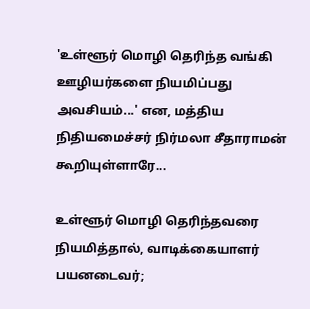'உள்ளூர் மொழி தெரிந்த வங்கி ஊழியர்களை நியமிப்பது அவசியம்...' என, மத்திய நிதியமைச்சர் நிர்மலா சீதாராமன் கூறியுள்ளாரே...

உள்ளூர் மொழி தெரிந்தவரை நியமித்தால், வாடிக்கையாளர் பயனடைவர்;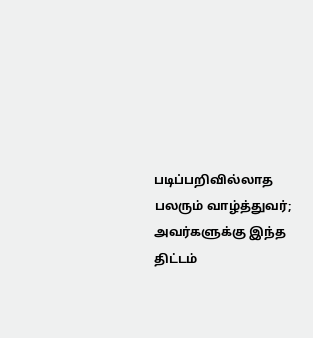படிப்பறிவில்லாத பலரும் வாழ்த்துவர்; அவர்களுக்கு இந்த திட்டம்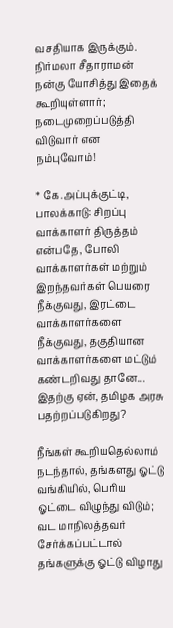வசதியாக இருக்கும். நிர்மலா சீதாராமன் நன்கு யோசித்து இதைக் கூறியுள்ளார்; நடைமுறைப்படுத்தி விடுவார் என நம்புவோம்!

* கே.அப்புக்குட்டி, பாலக்காடு: சிறப்பு வாக்காளர் திருத்தம் என்பதே, போலி வாக்காளர்கள் மற்றும் இறந்தவர்கள் பெயரை நீக்குவது, இரட்டை வாக்காளர்களை நீக்குவது, தகுதியான வாக்காளர்களை மட்டும் கண்டறிவது தானே... இதற்கு ஏன், தமிழக அரசு பதற்றப்படுகிறது?

நீங்கள் கூறியதெல்லாம் நடந்தால், தங்களது ஓட்டு வங்கியில், பெரிய ஓட்டை விழுந்து விடும்; வட மாநிலத்தவர் சேர்க்கப்பட்டால் தங்களுக்கு ஓட்டு விழாது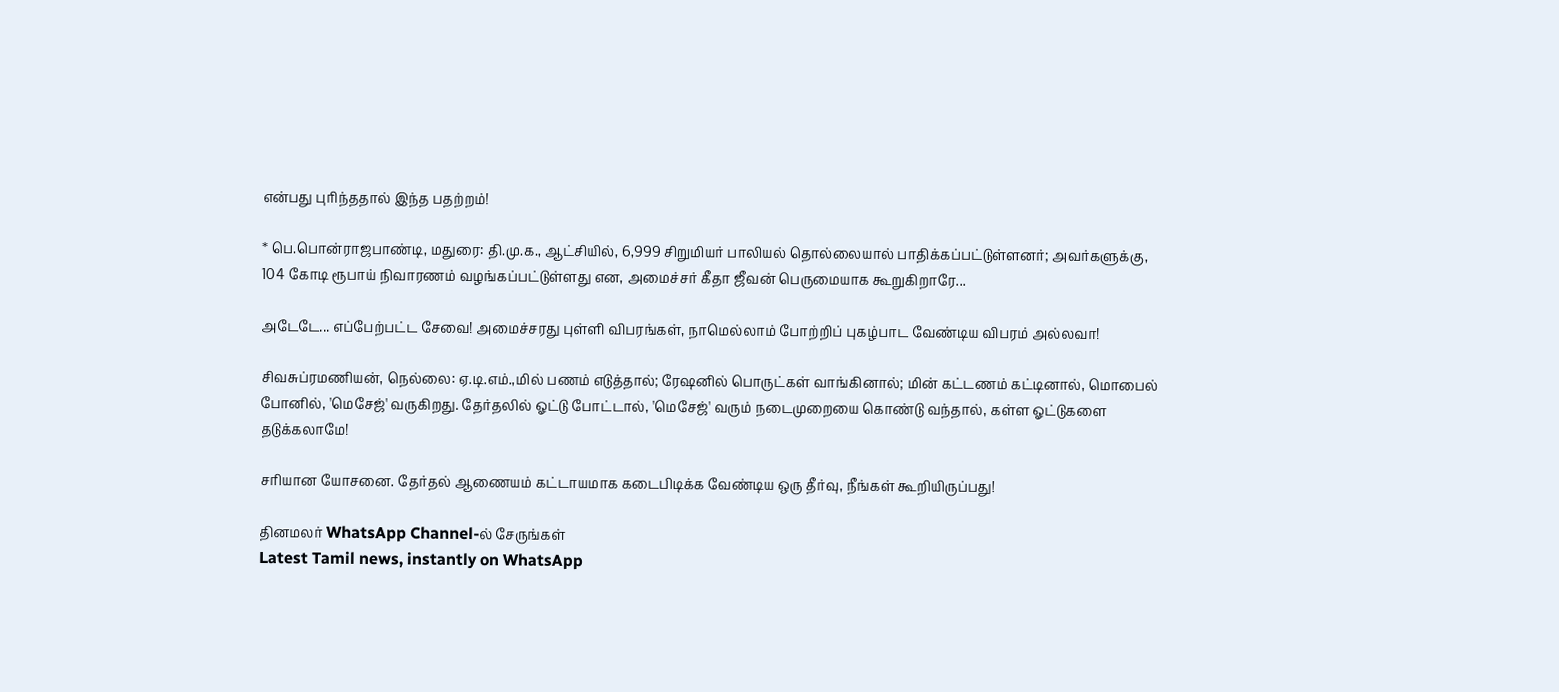என்பது புரிந்ததால் இந்த பதற்றம்!

* பெ.பொன்ராஜபாண்டி, மதுரை: தி.மு.க., ஆட்சியில், 6,999 சிறுமியர் பாலியல் தொல்லையால் பாதிக்கப்பட்டுள்ளனர்; அவர்களுக்கு, 104 கோடி ரூபாய் நிவாரணம் வழங்கப்பட்டுள்ளது என, அமைச்சர் கீதா ஜீவன் பெருமையாக கூறுகிறாரே...

அடேடே... எப்பேற்பட்ட சேவை! அமைச்சரது புள்ளி விபரங்கள், நாமெல்லாம் போற்றிப் புகழ்பாட வேண்டிய விபரம் அல்லவா!

சிவசுப்ரமணியன், நெல்லை: ஏ.டி.எம்.,மில் பணம் எடுத்தால்; ரேஷனில் பொருட்கள் வாங்கினால்; மின் கட்டணம் கட்டினால், மொபைல் போனில், 'மெசேஜ்' வருகிறது. தேர்தலில் ஓட்டு போட்டால், 'மெசேஜ்' வரும் நடைமுறையை கொண்டு வந்தால், கள்ள ஓட்டுகளை தடுக்கலாமே!

சரியான யோசனை. தேர்தல் ஆணையம் கட்டாயமாக கடைபிடிக்க வேண்டிய ஒரு தீர்வு, நீங்கள் கூறியிருப்பது!

தினமலர் WhatsApp Channel-ல் சேருங்கள்
Latest Tamil news, instantly on WhatsApp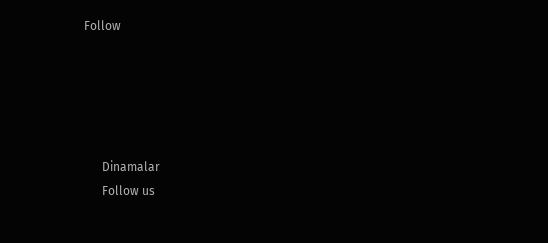Follow





      Dinamalar
      Follow us